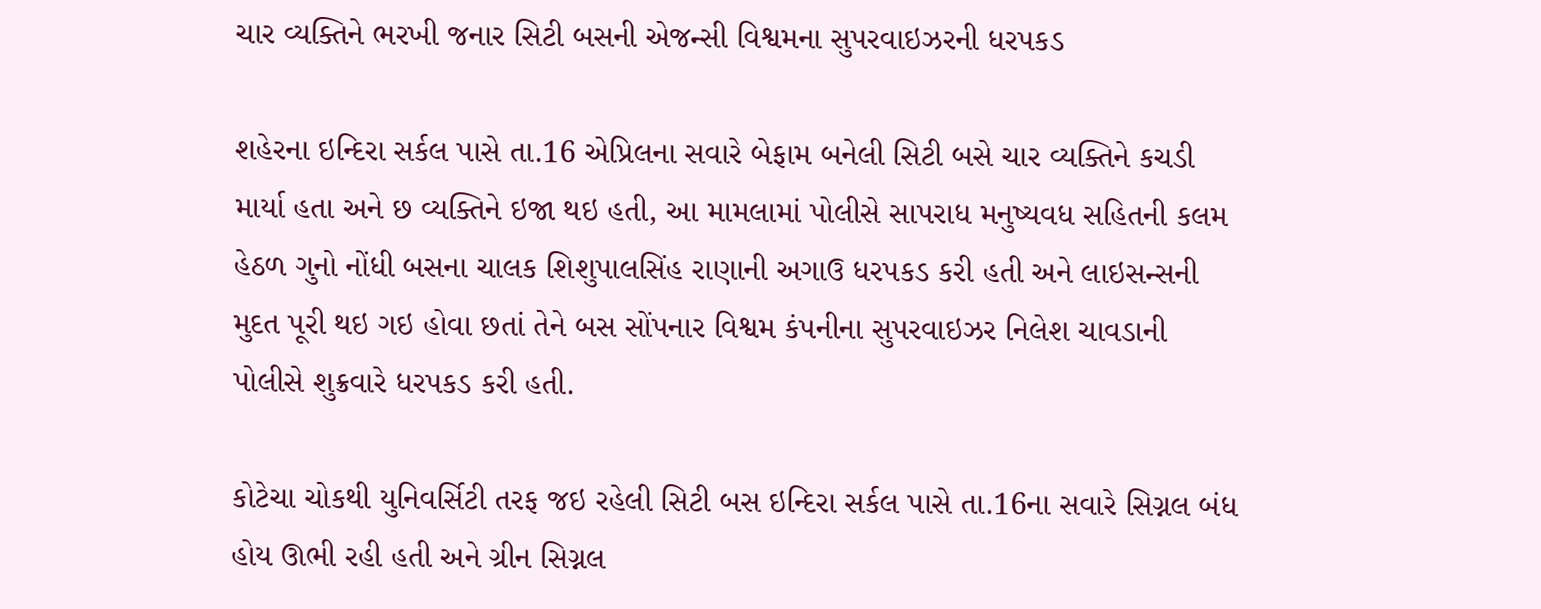ચાર વ્યક્તિને ભરખી જનાર સિટી બસની એજન્સી વિશ્વમના સુપરવાઇઝરની ધરપકડ

શહેરના ઇન્દિરા સર્કલ પાસે તા.16 એપ્રિલના સવારે બેફામ બનેલી સિટી બસે ચાર વ્યક્તિને કચડી માર્યા હતા અને છ વ્યક્તિને ઇજા થઇ હતી, આ મામલામાં પોલીસે સાપરાધ મનુષ્યવધ સહિતની કલમ હેઠળ ગુનો નોંધી બસના ચાલક શિશુપાલસિંહ રાણાની અગાઉ ધરપકડ કરી હતી અને લાઇસન્સની મુદત પૂરી થઇ ગઇ હોવા છતાં તેને બસ સોંપનાર વિશ્વમ કંપનીના સુપરવાઇઝર નિલેશ ચાવડાની પોલીસે શુક્રવારે ધરપકડ કરી હતી.

કોટેચા ચોકથી યુનિવર્સિટી તરફ જઇ રહેલી સિટી બસ ઇન્દિરા સર્કલ પાસે તા.16ના સવારે સિગ્નલ બંધ હોય ઊભી રહી હતી અને ગ્રીન સિગ્નલ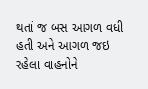થતાં જ બસ આગળ વધી હતી અને આગળ જઇ રહેલા વાહનોને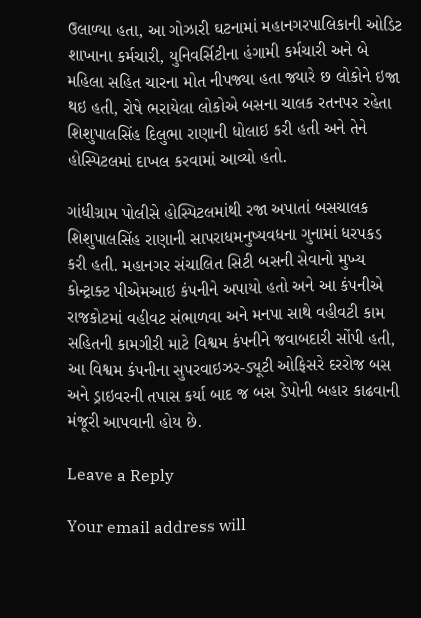ઉલાળ્યા હતા, આ ગોઝારી ઘટનામાં મહાનગરપાલિકાની ઓડિટ શાખાના કર્મચારી, યુનિવર્સિટીના હંગામી કર્મચારી અને બે મહિલા સહિત ચારના મોત નીપજ્યા હતા જ્યારે છ લોકોને ઇજા થઇ હતી, રોષે ભરાયેલા લોકોએ બસના ચાલક રતનપર રહેતા શિશુપાલસિંહ દિલુભા રાણાની ધોલાઇ કરી હતી અને તેને હોસ્પિટલમાં દાખલ કરવામાં આવ્યો હતો.

ગાંધીગ્રામ પોલીસે હોસ્પિટલમાંથી રજા અપાતાં બસચાલક શિશુપાલસિંહ રાણાની સાપરાધમનુષ્યવધના ગુનામાં ધરપકડ કરી હતી. મહાનગર સંચાલિત સિટી બસની સેવાનો મુખ્ય કોન્ટ્રાક્ટ પીએમઆઇ કંપનીને અપાયો હતો અને આ કંપનીએ રાજકોટમાં વહીવટ સંભાળવા અને મનપા સાથે વહીવટી કામ સહિતની કામગીરી માટે વિશ્વમ કંપનીને જવાબદારી સોંપી હતી, આ વિશ્વમ કંપનીના સુપરવાઇઝર-ડ્યૂટી ઓફિસરે દરરોજ બસ અને ડ્રાઇવરની તપાસ કર્યા બાદ જ બસ ડેપોની બહાર કાઢવાની મંજૂરી આપવાની હોય છે.

Leave a Reply

Your email address will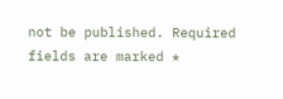not be published. Required fields are marked *